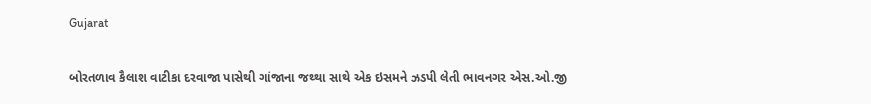Gujarat

બોરતળાવ કૈલાશ વાટીકા દરવાજા પાસેથી ગાંજાના જથ્થા સાથે એક ઇસમને ઝડપી લેતી ભાવનગર એસ.ઓ.જી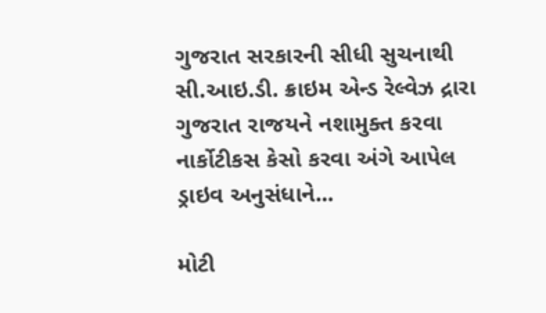ગુજરાત સરકારની સીધી સુચનાથી સી.આઇ.ડી. ક્રાઇમ એન્ડ રેલ્વેઝ દ્રારા ગુજરાત રાજયને નશામુક્ત કરવા નાર્કોટીકસ કેસો કરવા અંગે આપેલ ડ્રાઇવ અનુસંધાને...

મોટી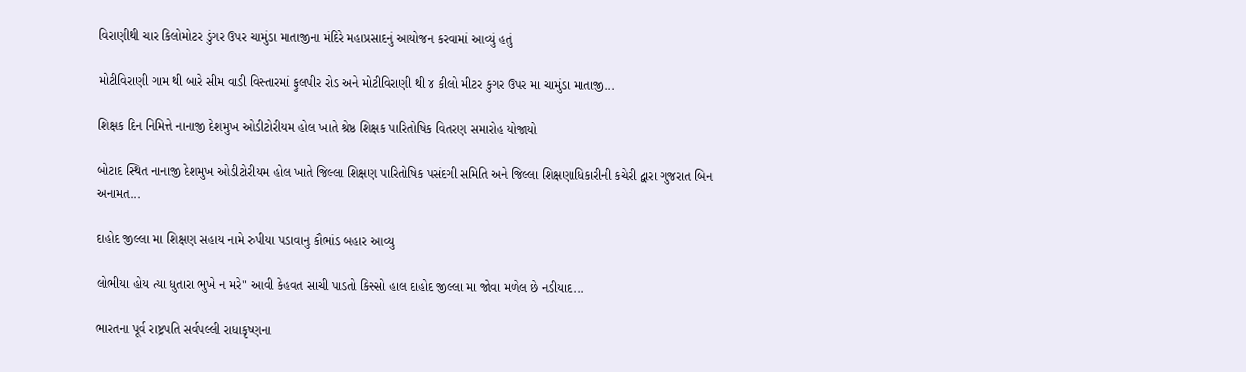વિરાણીથી ચાર કિલોમોટર ડુંગર ઉપર ચામુંડા માતાજીના મંદિરે મહાપ્રસાદનું આયોજન કરવામાં આવ્યું હતું

મોટીવિરાણી ગામ થી બારે સીમ વાડી વિસ્તારમાં ફુલપીર રોડ અને મોટીવિરાણી થી ૪ કીલો મીટર કુગર ઉપર મા ચામુંડા માતાજી...

શિક્ષક દિન નિમિત્તે નાનાજી દેશમુખ ઓડીટોરીયમ હોલ ખાતે શ્રેષ્ઠ શિક્ષક પારિતોષિક વિતરણ સમારોહ યોજાયો

બોટાદ સ્થિત નાનાજી દેશમુખ ઓડીટોરીયમ હોલ ખાતે જિલ્લા શિક્ષણ પારિતોષિક પસંદગી સમિતિ અને જિલ્લા શિક્ષણાધિકારીની કચેરી દ્વારા ગુજરાત બિન અનામત...

દાહોદ જીલ્લા મા શિક્ષણ સહાય નામે રુપીયા પડાવાનુ કૌભાંડ બહાર આવ્યુ

લોભીયા હોય ત્યા ધુતારા ભુખે ન મરે" આવી કેહવત સાચી પાડતો કિસ્સો હાલ દાહોદ જીલ્લા મા જોવા મળેલ છે નડીયાદ...

ભારતના પૂર્વ રાષ્ટ્રપતિ સર્વપલ્લી રાધાકૃષ્ણના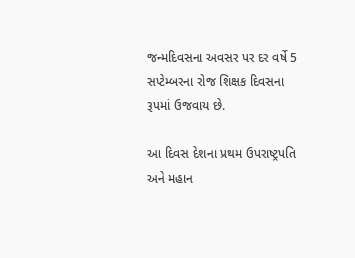જન્મદિવસના અવસર પર દર વર્ષે 5 સપ્ટેમ્બરના રોજ શિક્ષક દિવસના રૂપમાં ઉજવાય છે.

આ દિવસ દેશના પ્રથમ ઉપરાષ્ટ્રપતિ અને મહાન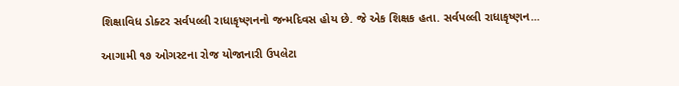શિક્ષાવિધ ડોક્ટર સર્વપલ્લી રાધાકૃષ્ણનનો જન્મદિવસ હોય છે. જે એક શિક્ષક હતા. સર્વપલ્લી રાધાકૃષ્ણન...

આગામી ૧૭ ઓગસ્ટના રોજ યોજાનારી ઉપલેટા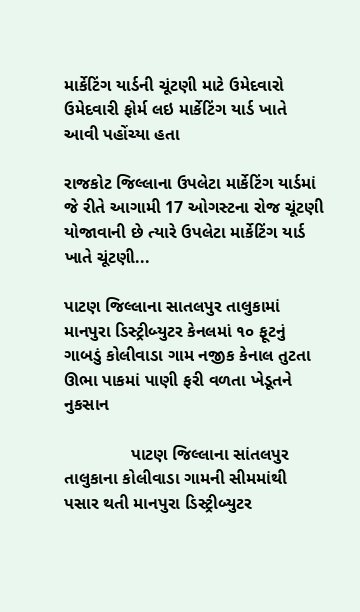માર્કેટિંગ યાર્ડની ચૂંટણી માટે ઉમેદવારો ઉમેદવારી ફોર્મ લઇ માર્કેટિંગ યાર્ડ ખાતે આવી પહોંચ્યા હતા

રાજકોટ જિલ્લાના ઉપલેટા માર્કેટિંગ યાર્ડમાં જે રીતે આગામી 17 ઓગસ્ટના રોજ ચૂંટણી યોજાવાની છે ત્યારે ઉપલેટા માર્કેટિંગ યાર્ડ ખાતે ચૂંટણી...

પાટણ જિલ્લાના સાતલપુર તાલુકામાં માનપુરા ડિસ્ટ્રીબ્યુટર કેનલમાં ૧૦ ફૂટનું ગાબડું કોલીવાડા ગામ નજીક કેનાલ તુટતા ઊભા પાકમાં પાણી ફરી વળતા ખેડૂતને નુકસાન

              પાટણ જિલ્લાના સાંતલપુર તાલુકાના કોલીવાડા ગામની સીમમાંથી પસાર થતી માનપુરા ડિસ્ટ્રીબ્યુટર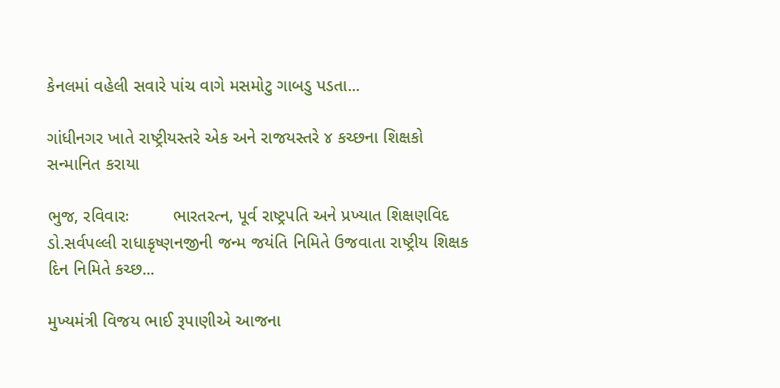કેનલમાં વહેલી સવારે પાંચ વાગે મસમોટુ ગાબડુ પડતા...

ગાંધીનગર ખાતે રાષ્ટ્રીયસ્તરે એક અને રાજયસ્તરે ૪ કચ્છના શિક્ષકો સન્માનિત કરાયા

ભુજ, રવિવારઃ         ભારતરત્ન, પૂર્વ રાષ્ટ્રપતિ અને પ્રખ્યાત શિક્ષણવિદ ડો.સર્વપલ્લી રાધાકૃષ્ણનજીની જન્મ જયંતિ નિમિતે ઉજવાતા રાષ્ટ્રીય શિક્ષક દિન નિમિતે કચ્છ...

મુખ્યમંત્રી વિજય ભાઈ રૂપાણીએ આજના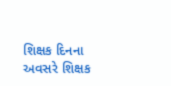શિક્ષક દિનના અવસરે શિક્ષક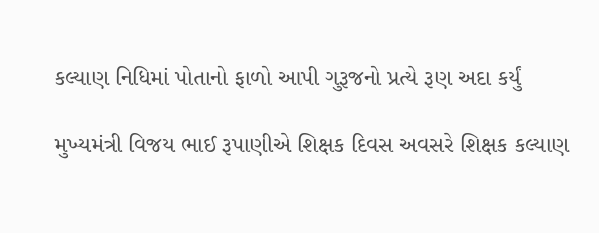કલ્યાણ નિધિમાં પોતાનો ફાળો આપી ગુરૂજનો પ્રત્યે રૂણ અદા કર્યું

મુખ્યમંત્રી વિજય ભાઈ રૂપાણીએ શિક્ષક દિવસ અવસરે શિક્ષક કલ્યાણ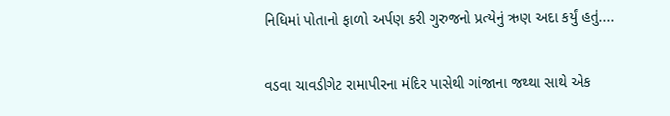નિધિમાં પોતાનો ફાળો અર્પણ કરી ગુરુજનો પ્રત્યેનું ઋણ અદા કર્યું હતું....

વડવા ચાવડીગેટ રામાપીરના મંદિર પાસેથી ગાંજાના જથ્થા સાથે એક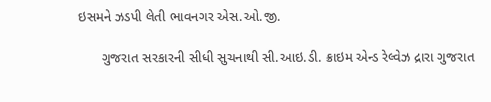ઇસમને ઝડપી લેતી ભાવનગર એસ.ઓ.જી.

      ગુજરાત સરકારની સીધી સુચનાથી સી.આઇ.ડી. ક્રાઇમ એન્ડ રેલ્વેઝ દ્રારા ગુજરાત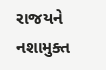રાજયને નશામુક્ત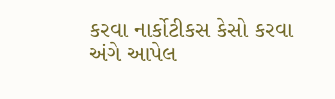કરવા નાર્કોટીકસ કેસો કરવા અંગે આપેલ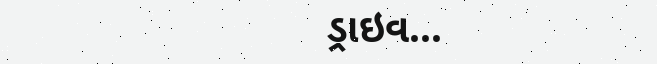ડ્રાઇવ...